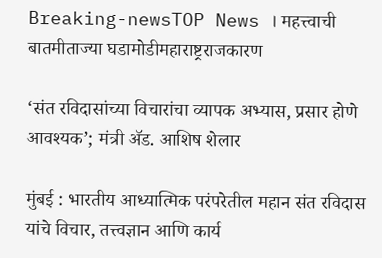Breaking-newsTOP News । महत्त्वाची बातमीताज्या घडामोडीमहाराष्ट्रराजकारण

‘संत रविदासांच्या विचारांचा व्यापक अभ्यास, प्रसार होणे आवश्यक’; मंत्री ॲड. आशिष शेलार

मुंबई : भारतीय आध्यात्मिक परंपरेतील महान संत रविदास यांचे विचार, तत्त्वज्ञान आणि कार्य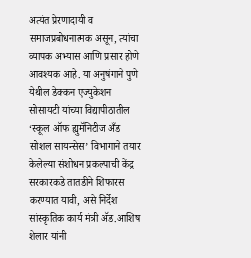अत्यंत प्रेरणादायी व समाजप्रबोधनात्मक असून, त्यांचा व्यापक अभ्यास आणि प्रसार होणे आवश्यक आहे. या अनुषंगाने पुणे येथील डेक्कन एज्युकेशन सोसायटी यांच्या विद्यापीठातील ‘स्कूल ऑफ ह्युमॅनिटीज अँड सोशल सायन्सेस’ विभागाने तयार केलेल्या संशोधन प्रकल्पाची केंद्र सरकारकडे तातडीने शिफारस करण्यात यावी, असे निर्देश सांस्कृतिक कार्य मंत्री ॲड.आशिष शेलार यांनी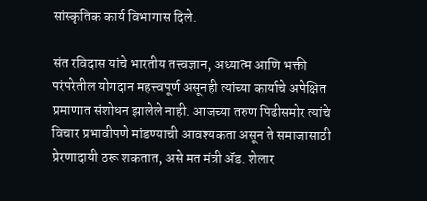सांस्कृतिक कार्य विभागास दिले.

संत रविदास यांचे भारतीय तत्त्वज्ञान, अध्यात्म आणि भक्ती परंपरेतील योगदान महत्त्वपूर्ण असूनही त्यांच्या कार्याचे अपेक्षित प्रमाणात संशोधन झालेले नाही. आजच्या तरुण पिढीसमोर त्यांचे विचार प्रभावीपणे मांडण्याची आवश्यकता असून ते समाजासाठी प्रेरणादायी ठरू शकतात, असे मत मंत्री ॲड. शेलार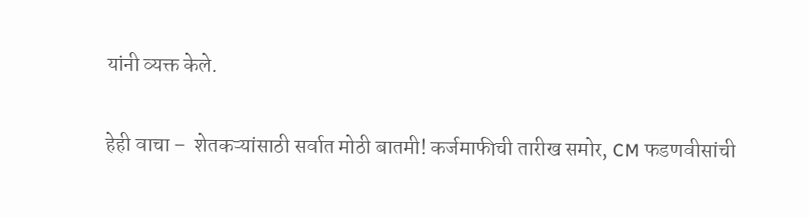यांनी व्यक्त केले.

हेही वाचा –  शेतकऱ्यांसाठी सर्वात मोठी बातमी! कर्जमाफीची तारीख समोर, CM फडणवीसांची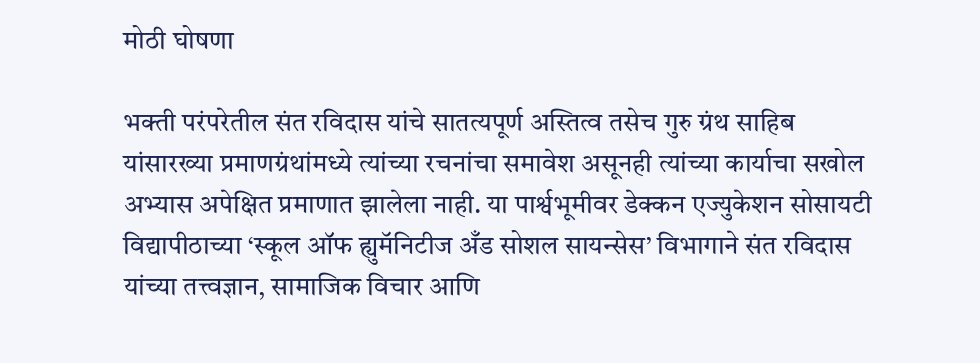मोठी घोषणा

भक्ती परंपरेतील संत रविदास यांचे सातत्यपूर्ण अस्तित्व तसेच गुरु ग्रंथ साहिब यांसारख्या प्रमाणग्रंथांमध्ये त्यांच्या रचनांचा समावेश असूनही त्यांच्या कार्याचा सखोल अभ्यास अपेक्षित प्रमाणात झालेला नाही. या पार्श्वभूमीवर डेक्कन एज्युकेशन सोसायटी विद्यापीठाच्या ‘स्कूल ऑफ ह्युमॅनिटीज अँड सोशल सायन्सेस’ विभागाने संत रविदास यांच्या तत्त्वज्ञान, सामाजिक विचार आणि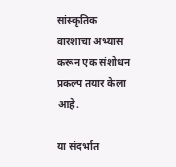सांस्कृतिक वारशाचा अभ्यास करून एक संशोधन प्रकल्प तयार केला आहे.

या संदर्भात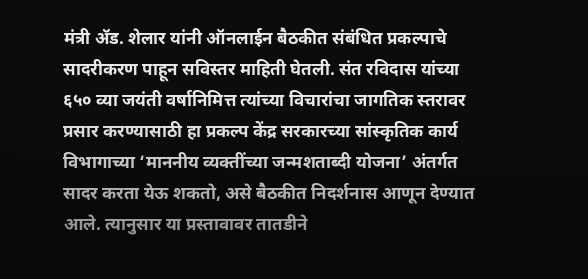मंत्री ॲड. शेलार यांनी ऑनलाईन बैठकीत संबंधित प्रकल्पाचे सादरीकरण पाहून सविस्तर माहिती घेतली. संत रविदास यांच्या ६५० व्या जयंती वर्षानिमित्त त्यांच्या विचारांचा जागतिक स्तरावर प्रसार करण्यासाठी हा प्रकल्प केंद्र सरकारच्या सांस्कृतिक कार्य विभागाच्या ‘माननीय व्यक्तींच्या जन्मशताब्दी योजना’ अंतर्गत सादर करता येऊ शकतो, असे बैठकीत निदर्शनास आणून देण्यात आले. त्यानुसार या प्रस्तावावर तातडीने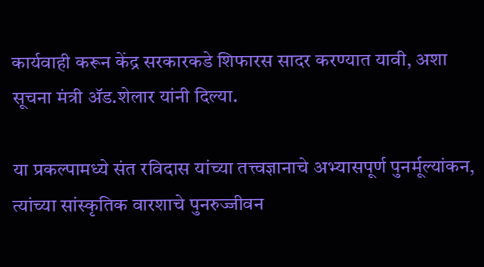कार्यवाही करून केंद्र सरकारकडे शिफारस सादर करण्यात यावी, अशा सूचना मंत्री ॲड.शेलार यांनी दिल्या.

या प्रकल्पामध्ये संत रविदास यांच्या तत्त्वज्ञानाचे अभ्यासपूर्ण पुनर्मूल्यांकन, त्यांच्या सांस्कृतिक वारशाचे पुनरुज्जीवन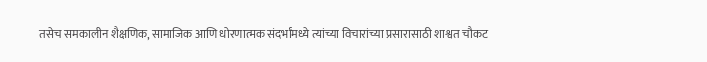तसेच समकालीन शैक्षणिक, सामाजिक आणि धोरणात्मक संदर्भांमध्ये त्यांच्या विचारांच्या प्रसारासाठी शाश्वत चौकट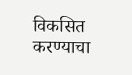विकसित करण्याचा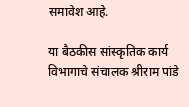समावेश आहे.

या बैठकीस सांस्कृतिक कार्य विभागाचे संचालक श्रीराम पांडे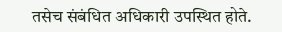तसेच संबंधित अधिकारी उपस्थित होते.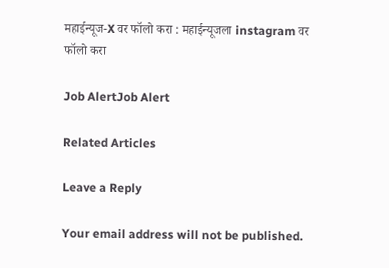महाईन्यूज-X वर फॉलो करा : महाईन्यूजला instagram वर फॉलो करा

Job AlertJob Alert

Related Articles

Leave a Reply

Your email address will not be published.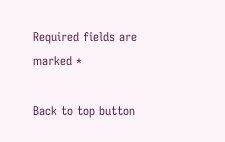Required fields are marked *

Back to top button